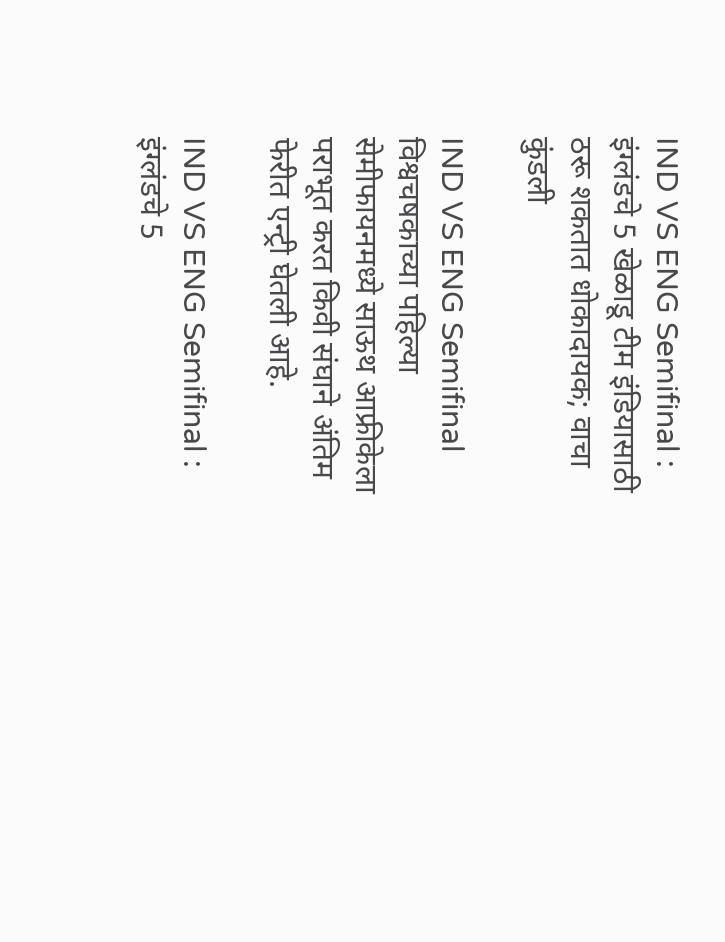IND VS ENG Semifinal : इंग्लंडचे 5 खेळाडू टीम इंडियासाठी ठरू शकतात धोकादायक; वाचा कुंडली

IND VS ENG Semifinal विश्वचषकाच्या पहिल्या सेमीफायनमध्ये साऊथ आफ्रीकेला पराभूत करत किवी संघाने अंतिम फेरीत एन्ट्री घेतली आहे.

IND VS ENG Semifinal : इंग्लंडचे 5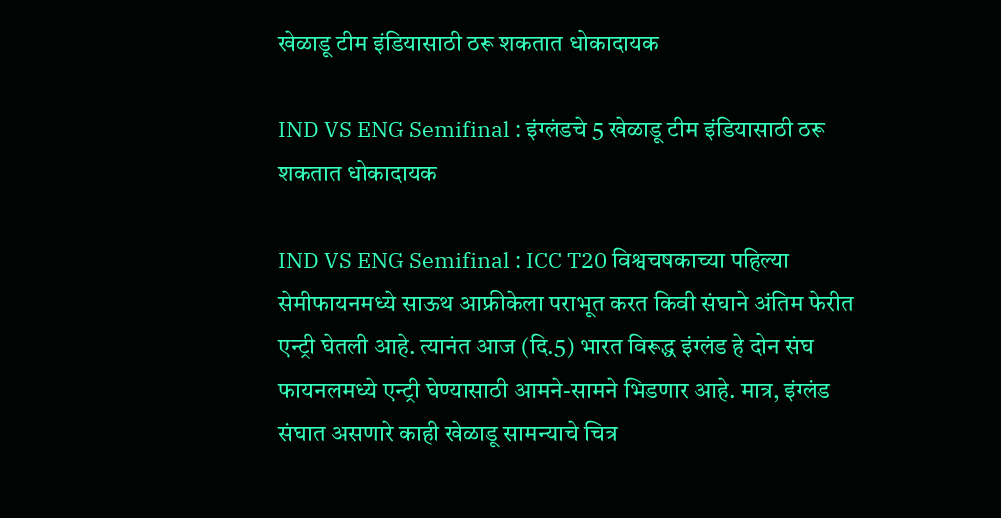खेळाडू टीम इंडियासाठी ठरू शकतात धोकादायक

IND VS ENG Semifinal : इंग्लंडचे 5 खेळाडू टीम इंडियासाठी ठरू शकतात धोकादायक

IND VS ENG Semifinal : ICC T20 विश्वचषकाच्या पहिल्या सेमीफायनमध्ये साऊथ आफ्रीकेला पराभूत करत किवी संघाने अंतिम फेरीत एन्ट्री घेतली आहे. त्यानंत आज (दि.5) भारत विरूद्ध इंग्लंड हे दोन संघ फायनलमध्ये एन्ट्री घेण्यासाठी आमने-सामने भिडणार आहे. मात्र, इंग्लंड संघात असणारे काही खेळाडू सामन्याचे चित्र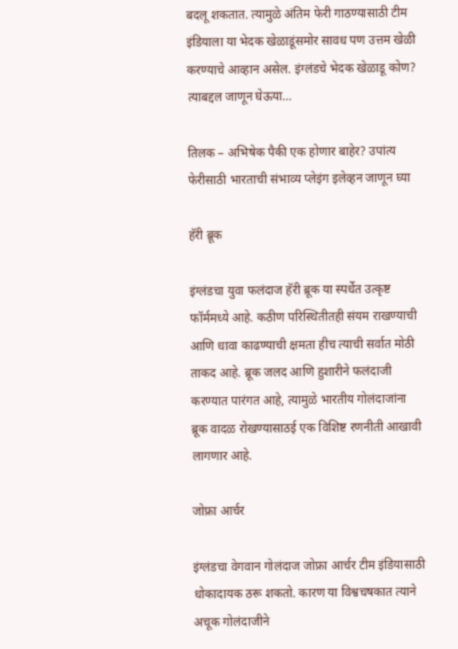बदलू शकतात. त्यामुळे अंतिम फेरी गाठण्यासाठी टीम इंडियाला या भेदक खेळाडूंसमोर सावध पण उत्तम खेळी करण्याचे आव्हान असेल. इंग्लंडचे भेदक खेळाडू कोण? त्याबद्दल जाणून घेऊया…

तिलक – अभिषेक पैकी एक होणार बाहेर? उपांत्य फेरीसाठी भारताची संभाव्य प्लेइंग इलेव्हन जाणून घ्या

हॅरी ब्रूक

इंग्लंडचा युवा फलंदाज हॅरी ब्रूक या स्पर्धेत उत्कृष्ट फॉर्ममध्ये आहे. कठीण परिस्थितीतही संयम राखण्याची आणि धावा काढण्याची क्षमता हीच त्याची सर्वात मोठी ताकद आहे. ब्रूक जलद आणि हुशारीने फलंदाजी करण्यात पारंगत आहे, त्यामुळे भारतीय गोलंदाजांना ब्रूक वादळ रोखण्यासाठई एक विशिष्ट रणनीती आखावी लागणार आहे.

जोफ्रा आर्चर

इंग्लंडचा वेगवान गोलंदाज जोफ्रा आर्चर टीम इंडियासाठी धोकादायक ठरू शकतो. कारण या विश्वचषकात त्याने अचूक गोलंदाजीने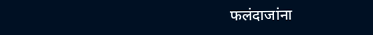फलंदाजांना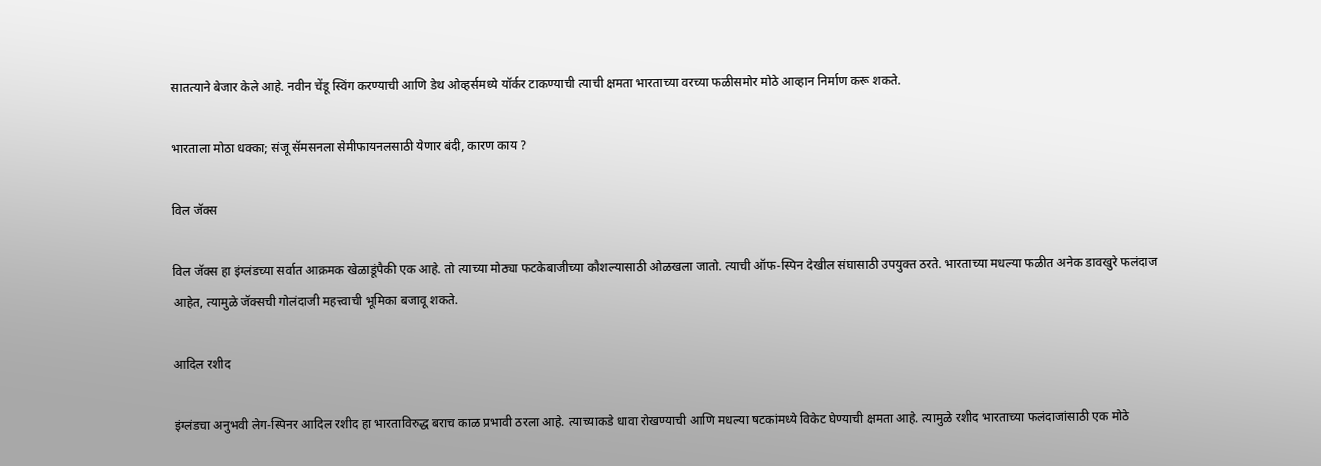सातत्याने बेजार केले आहे. नवीन चेंडू स्विंग करण्याची आणि डेथ ओव्हर्समध्ये यॉर्कर टाकण्याची त्याची क्षमता भारताच्या वरच्या फळीसमोर मोठे आव्हान निर्माण करू शकते.

भारताला मोठा धक्का; संजू सॅमसनला सेमीफायनलसाठी येणार बंदी, कारण काय ?

विल जॅक्स

विल जॅक्स हा इंग्लंडच्या सर्वात आक्रमक खेळाडूंपैकी एक आहे. तो त्याच्या मोठ्या फटकेबाजीच्या कौशल्यासाठी ओळखला जातो. त्याची ऑफ-स्पिन देखील संघासाठी उपयुक्त ठरते. भारताच्या मधल्या फळीत अनेक डावखुरे फलंदाज आहेत, त्यामुळे जॅक्सची गोलंदाजी महत्त्वाची भूमिका बजावू शकते.

आदिल रशीद

इंग्लंडचा अनुभवी लेग-स्पिनर आदिल रशीद हा भारताविरुद्ध बराच काळ प्रभावी ठरला आहे. त्याच्याकडे धावा रोखण्याची आणि मधल्या षटकांमध्ये विकेट घेण्याची क्षमता आहे. त्यामुळे रशीद भारताच्या फलंदाजांसाठी एक मोठे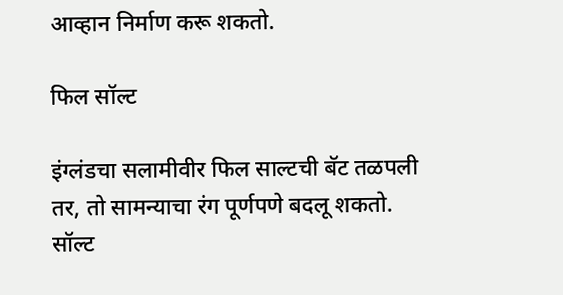आव्हान निर्माण करू शकतो.

फिल सॉल्ट

इंग्लंडचा सलामीवीर फिल साल्टची बॅट तळपली तर, तो सामन्याचा रंग पूर्णपणे बदलू शकतो. सॉल्ट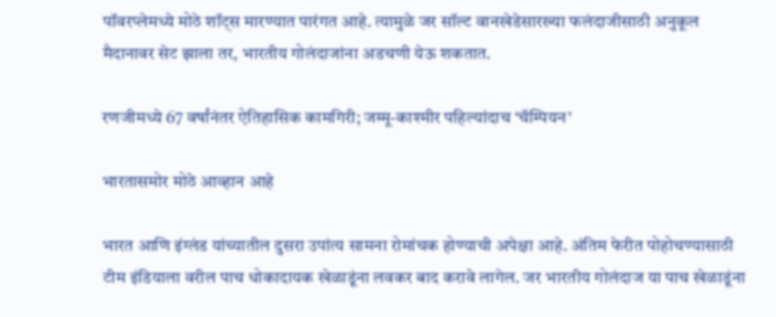पॉवरप्लेमध्ये मोठे शॉट्स मारण्यात पारंगत आहे. त्यामुळे जर सॉल्ट वानखेडेसारख्या फलंदाजीसाठी अनुकूल मैदानावर सेट झाला तर, भारतीय गोलंदाजांना अडचणी येऊ शकतात.

रणजीमध्ये 67 वर्षांनंतर ऐतिहासिक कामगिरी; जम्मू-काश्मीर पहिल्यांदाच ‘चॅम्पियन’

भारतासमोर मोठे आव्हान आहे

भारत आणि इंग्लंड यांच्यातील दुसरा उपांत्य सामना रोमांचक होण्याची अपेक्षा आहे. अंतिम फेरीत पोहोचण्यासाठी टीम इंडियाला वरील पाच धोकादायक खेळाडूंना लवकर बाद करावे लागेल. जर भारतीय गोलंदाज या पाच खेळाडूंना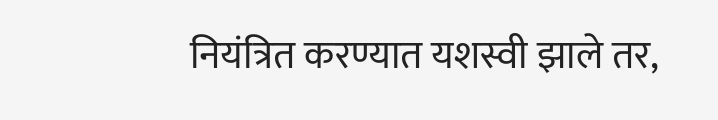नियंत्रित करण्यात यशस्वी झाले तर,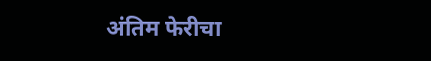अंतिम फेरीचा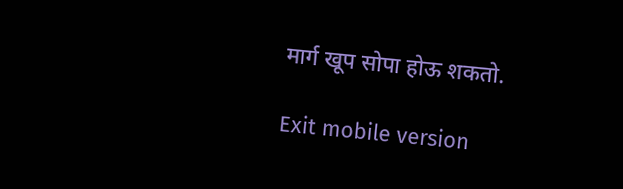मार्ग खूप सोपा होऊ शकतो.

Exit mobile version